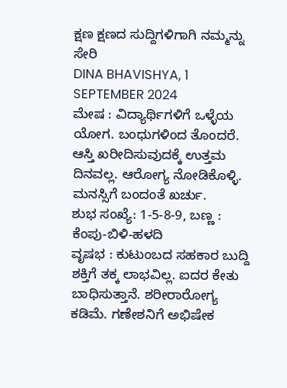ಕ್ಷಣ ಕ್ಷಣದ ಸುದ್ದಿಗಳಿಗಾಗಿ ನಮ್ಮನ್ನು ಸೇರಿ
DINA BHAVISHYA, 1 SEPTEMBER 2024
ಮೇಷ : ವಿದ್ಯಾರ್ಥಿಗಳಿಗೆ ಒಳ್ಳೆಯ ಯೋಗ. ಬಂಧುಗಳಿಂದ ತೊಂದರೆ. ಆಸ್ತಿ ಖರೀದಿಸುವುದಕ್ಕೆ ಉತ್ತಮ ದಿನವಲ್ಲ. ಆರೋಗ್ಯ ನೋಡಿಕೊಳ್ಳಿ. ಮನಸ್ಸಿಗೆ ಬಂದಂತೆ ಖರ್ಚು.
ಶುಭ ಸಂಖ್ಯೆ: 1-5-8-9, ಬಣ್ಣ : ಕೆಂಪು-ಬಿಳಿ-ಹಳದಿ
ವೃಷಭ : ಕುಟುಂಬದ ಸಹಕಾರ ಬುದ್ದಿ ಶಕ್ತಿಗೆ ತಕ್ಕ ಲಾಭವಿಲ್ಲ. ಐದರ ಕೇತು ಬಾಧಿಸುತ್ತಾನೆ. ಶರೀರಾರೋಗ್ಯ ಕಡಿಮೆ. ಗಣೇಶನಿಗೆ ಅಭಿಷೇಕ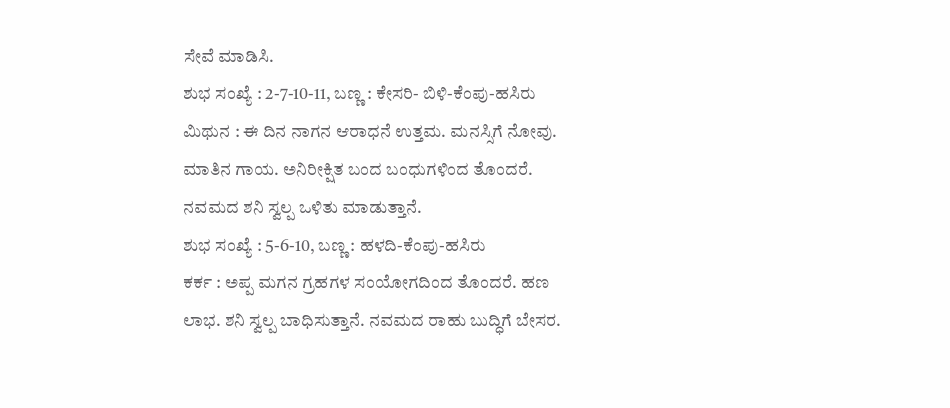ಸೇವೆ ಮಾಡಿಸಿ.
ಶುಭ ಸಂಖ್ಯೆ : 2-7-10-11, ಬಣ್ಣ : ಕೇಸರಿ- ಬಿಳಿ-ಕೆಂಪು-ಹಸಿರು
ಮಿಥುನ : ಈ ದಿನ ನಾಗನ ಆರಾಧನೆ ಉತ್ತಮ. ಮನಸ್ಸಿಗೆ ನೋವು. ಮಾತಿನ ಗಾಯ. ಅನಿರೀಕ್ಷಿತ ಬಂದ ಬಂಧುಗಳಿಂದ ತೊಂದರೆ. ನವಮದ ಶನಿ ಸ್ವಲ್ಪ ಒಳಿತು ಮಾಡುತ್ತಾನೆ.
ಶುಭ ಸಂಖ್ಯೆ : 5-6-10, ಬಣ್ಣ : ಹಳದಿ-ಕೆಂಪು-ಹಸಿರು
ಕರ್ಕ : ಅಪ್ಪ ಮಗನ ಗ್ರಹಗಳ ಸಂಯೋಗದಿಂದ ತೊಂದರೆ. ಹಣ ಲಾಭ. ಶನಿ ಸ್ವಲ್ಪ ಬಾಧಿಸುತ್ತಾನೆ. ನವಮದ ರಾಹು ಬುದ್ಧಿಗೆ ಬೇಸರ.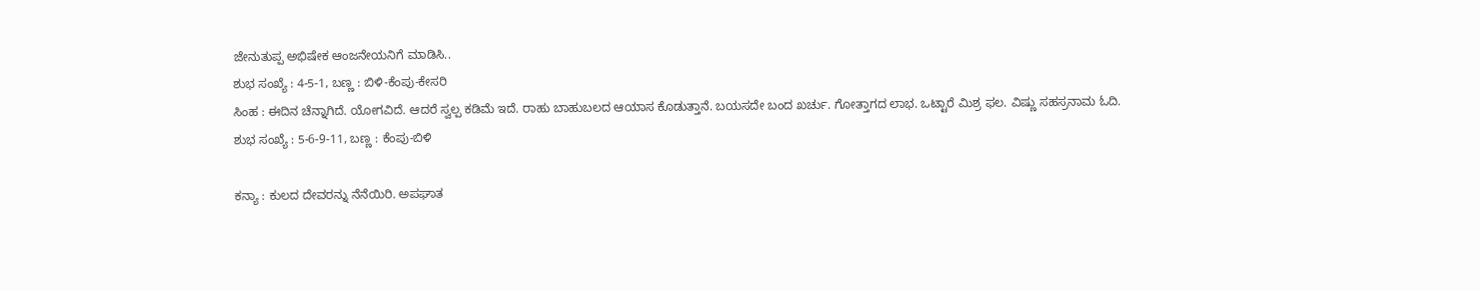ಜೇನುತುಪ್ಪ ಅಭಿಷೇಕ ಆಂಜನೇಯನಿಗೆ ಮಾಡಿಸಿ..
ಶುಭ ಸಂಖ್ಯೆ : 4-5-1, ಬಣ್ಣ : ಬಿಳಿ-ಕೆಂಪು-ಕೇಸರಿ
ಸಿಂಹ : ಈದಿನ ಚೆನ್ನಾಗಿದೆ. ಯೋಗವಿದೆ. ಆದರೆ ಸ್ವಲ್ಪ ಕಡಿಮೆ ಇದೆ. ರಾಹು ಬಾಹುಬಲದ ಆಯಾಸ ಕೊಡುತ್ತಾನೆ. ಬಯಸದೇ ಬಂದ ಖರ್ಚು. ಗೋತ್ತಾಗದ ಲಾಭ. ಒಟ್ಟಾರೆ ಮಿಶ್ರ ಫಲ. ವಿಷ್ಣು ಸಹಸ್ರನಾಮ ಓದಿ.
ಶುಭ ಸಂಖ್ಯೆ : 5-6-9-11, ಬಣ್ಣ : ಕೆಂಪು-ಬಿಳಿ

ಕನ್ಯಾ : ಕುಲದ ದೇವರನ್ನು ನೆನೆಯಿರಿ. ಅಪಘಾತ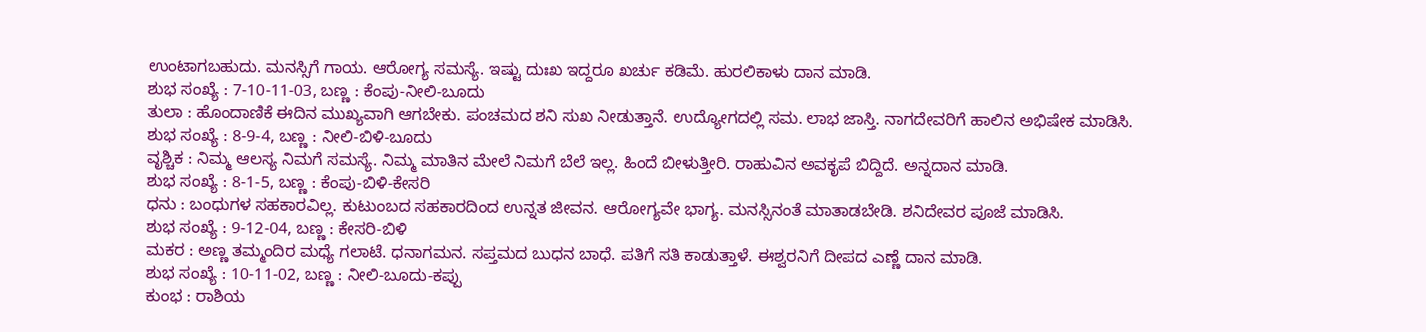ಉಂಟಾಗಬಹುದು. ಮನಸ್ಸಿಗೆ ಗಾಯ. ಆರೋಗ್ಯ ಸಮಸ್ಯೆ. ಇಷ್ಟು ದುಃಖ ಇದ್ದರೂ ಖರ್ಚು ಕಡಿಮೆ. ಹುರಲಿಕಾಳು ದಾನ ಮಾಡಿ.
ಶುಭ ಸಂಖ್ಯೆ : 7-10-11-03, ಬಣ್ಣ : ಕೆಂಪು-ನೀಲಿ-ಬೂದು
ತುಲಾ : ಹೊಂದಾಣಿಕೆ ಈದಿನ ಮುಖ್ಯವಾಗಿ ಆಗಬೇಕು. ಪಂಚಮದ ಶನಿ ಸುಖ ನೀಡುತ್ತಾನೆ. ಉದ್ಯೋಗದಲ್ಲಿ ಸಮ. ಲಾಭ ಜಾಸ್ತಿ. ನಾಗದೇವರಿಗೆ ಹಾಲಿನ ಅಭಿಷೇಕ ಮಾಡಿಸಿ.
ಶುಭ ಸಂಖ್ಯೆ : 8-9-4, ಬಣ್ಣ : ನೀಲಿ-ಬಿಳಿ-ಬೂದು
ವೃಶ್ಚಿಕ : ನಿಮ್ಮ ಆಲಸ್ಯ ನಿಮಗೆ ಸಮಸ್ಯೆ. ನಿಮ್ಮ ಮಾತಿನ ಮೇಲೆ ನಿಮಗೆ ಬೆಲೆ ಇಲ್ಲ. ಹಿಂದೆ ಬೀಳುತ್ತೀರಿ. ರಾಹುವಿನ ಅವಕೃಪೆ ಬಿದ್ದಿದೆ. ಅನ್ನದಾನ ಮಾಡಿ.
ಶುಭ ಸಂಖ್ಯೆ : 8-1-5, ಬಣ್ಣ : ಕೆಂಪು-ಬಿಳಿ-ಕೇಸರಿ
ಧನು : ಬಂಧುಗಳ ಸಹಕಾರವಿಲ್ಲ. ಕುಟುಂಬದ ಸಹಕಾರದಿಂದ ಉನ್ನತ ಜೀವನ. ಆರೋಗ್ಯವೇ ಭಾಗ್ಯ. ಮನಸ್ಸಿನಂತೆ ಮಾತಾಡಬೇಡಿ. ಶನಿದೇವರ ಪೂಜೆ ಮಾಡಿಸಿ.
ಶುಭ ಸಂಖ್ಯೆ : 9-12-04, ಬಣ್ಣ : ಕೇಸರಿ-ಬಿಳಿ
ಮಕರ : ಅಣ್ಣ ತಮ್ಮಂದಿರ ಮಧ್ಯೆ ಗಲಾಟೆ. ಧನಾಗಮನ. ಸಪ್ತಮದ ಬುಧನ ಬಾಧೆ. ಪತಿಗೆ ಸತಿ ಕಾಡುತ್ತಾಳೆ. ಈಶ್ವರನಿಗೆ ದೀಪದ ಎಣ್ಣೆ ದಾನ ಮಾಡಿ.
ಶುಭ ಸಂಖ್ಯೆ : 10-11-02, ಬಣ್ಣ : ನೀಲಿ-ಬೂದು-ಕಪ್ಪು
ಕುಂಭ : ರಾಶಿಯ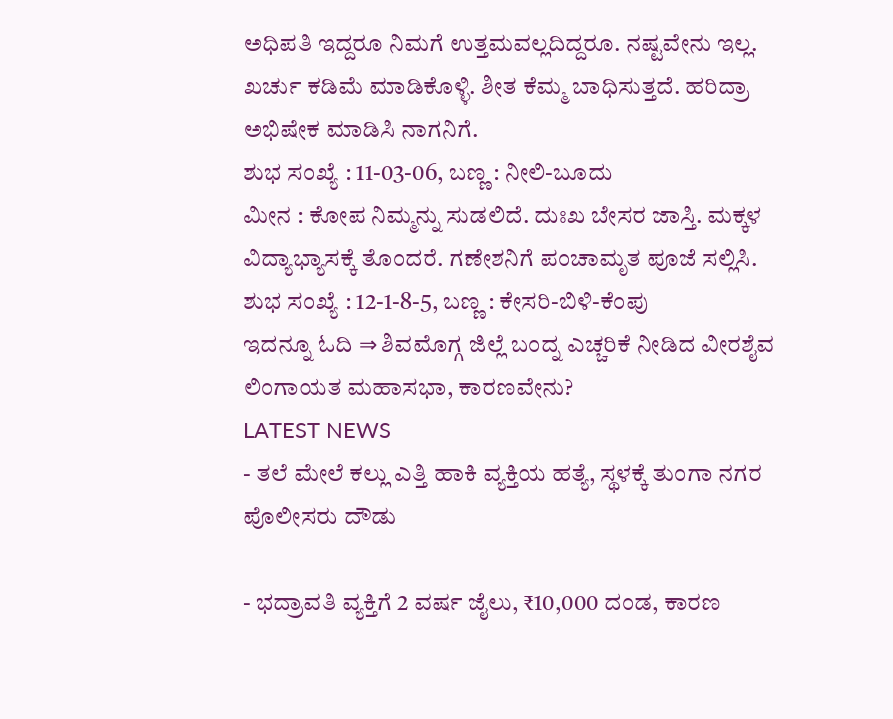ಅಧಿಪತಿ ಇದ್ದರೂ ನಿಮಗೆ ಉತ್ತಮವಲ್ಲದಿದ್ದರೂ. ನಷ್ಟವೇನು ಇಲ್ಲ. ಖರ್ಚು ಕಡಿಮೆ ಮಾಡಿಕೊಳ್ಳಿ. ಶೀತ ಕೆಮ್ಮ ಬಾಧಿಸುತ್ತದೆ. ಹರಿದ್ರಾ ಅಭಿಷೇಕ ಮಾಡಿಸಿ ನಾಗನಿಗೆ.
ಶುಭ ಸಂಖ್ಯೆ : 11-03-06, ಬಣ್ಣ : ನೀಲಿ-ಬೂದು
ಮೀನ : ಕೋಪ ನಿಮ್ಮನ್ನು ಸುಡಲಿದೆ. ದುಃಖ ಬೇಸರ ಜಾಸ್ತಿ. ಮಕ್ಕಳ ವಿದ್ಯಾಭ್ಯಾಸಕ್ಕೆ ತೊಂದರೆ. ಗಣೇಶನಿಗೆ ಪಂಚಾಮೃತ ಪೂಜೆ ಸಲ್ಲಿಸಿ.
ಶುಭ ಸಂಖ್ಯೆ : 12-1-8-5, ಬಣ್ಣ : ಕೇಸರಿ-ಬಿಳಿ-ಕೆಂಪು
ಇದನ್ನೂ ಓದಿ ⇒ ಶಿವಮೊಗ್ಗ ಜಿಲ್ಲೆ ಬಂದ್ನ ಎಚ್ಚರಿಕೆ ನೀಡಿದ ವೀರಶೈವ ಲಿಂಗಾಯತ ಮಹಾಸಭಾ, ಕಾರಣವೇನು?
LATEST NEWS
- ತಲೆ ಮೇಲೆ ಕಲ್ಲು ಎತ್ತಿ ಹಾಕಿ ವ್ಯಕ್ತಿಯ ಹತ್ಯೆ, ಸ್ಥಳಕ್ಕೆ ತುಂಗಾ ನಗರ ಪೊಲೀಸರು ದೌಡು

- ಭದ್ರಾವತಿ ವ್ಯಕ್ತಿಗೆ 2 ವರ್ಷ ಜೈಲು, ₹10,000 ದಂಡ, ಕಾರಣ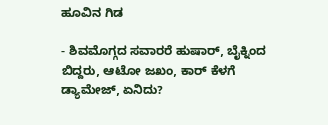ಹೂವಿನ ಗಿಡ

- ಶಿವಮೊಗ್ಗದ ಸವಾರರೆ ಹುಷಾರ್, ಬೈಕ್ನಿಂದ ಬಿದ್ದರು, ಆಟೋ ಜಖಂ, ಕಾರ್ ಕೆಳಗೆ ಡ್ಯಾಮೇಜ್, ಏನಿದು?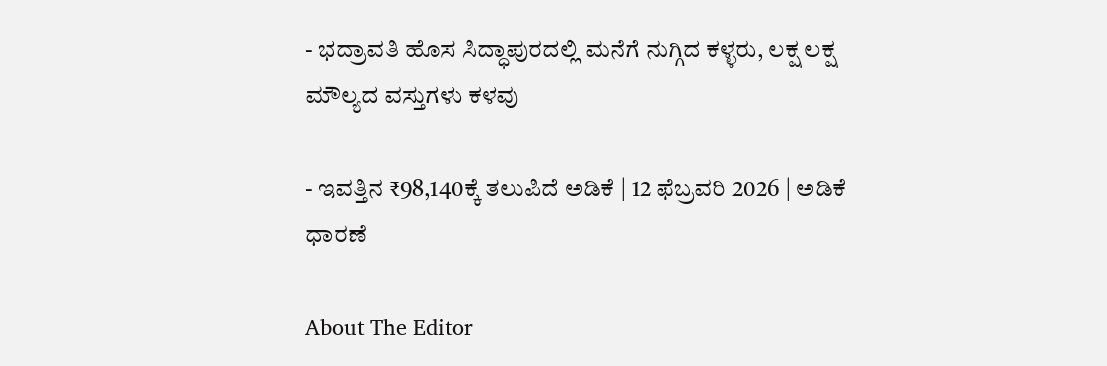- ಭದ್ರಾವತಿ ಹೊಸ ಸಿದ್ಧಾಪುರದಲ್ಲಿ ಮನೆಗೆ ನುಗ್ಗಿದ ಕಳ್ಳರು, ಲಕ್ಷ ಲಕ್ಷ ಮೌಲ್ಯದ ವಸ್ತುಗಳು ಕಳವು

- ಇವತ್ತಿನ ₹98,140ಕ್ಕೆ ತಲುಪಿದೆ ಅಡಿಕೆ | 12 ಫೆಬ್ರವರಿ 2026 | ಅಡಿಕೆ ಧಾರಣೆ

About The Editor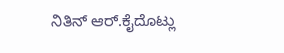ನಿತಿನ್ ಆರ್.ಕೈದೊಟ್ಲು